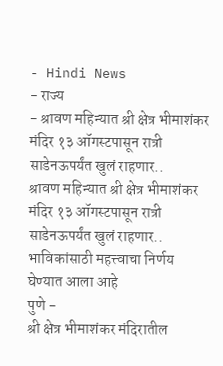- Hindi News
- राज्य
- श्रावण महिन्यात श्री क्षेत्र भीमाशंकर मंदिर १३ ऑगस्टपासून रात्री साडेनऊपर्यंत खुलं राहणार..
श्रावण महिन्यात श्री क्षेत्र भीमाशंकर मंदिर १३ ऑगस्टपासून रात्री साडेनऊपर्यंत खुलं राहणार..
भाविकांसाठी महत्त्वाचा निर्णय घेण्यात आला आहे
पुणे -
श्री क्षेत्र भीमाशंकर मंदिरातील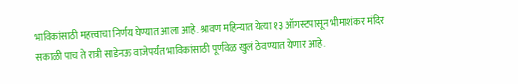भाविकांसाठी महत्त्वाचा निर्णय घेण्यात आला आहे. श्रावण महिन्यात येत्या १३ ऑगस्टपासून भीमाशंकर मंदिर सकाळी पाच ते रात्री साडेनऊ वाजेपर्यंत भाविकांसाठी पूर्णवेळ खुलं ठेवण्यात येणार आहे.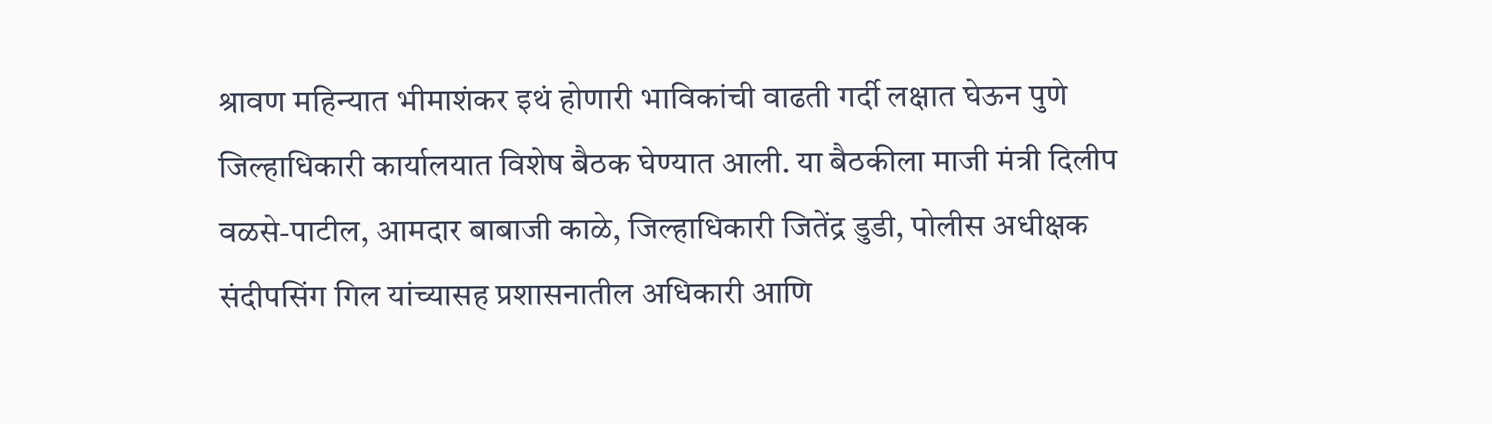श्रावण महिन्यात भीमाशंकर इथं होणारी भाविकांची वाढती गर्दी लक्षात घेऊन पुणे जिल्हाधिकारी कार्यालयात विशेष बैठक घेण्यात आली. या बैठकीला माजी मंत्री दिलीप वळसे-पाटील, आमदार बाबाजी काळे, जिल्हाधिकारी जितेंद्र डुडी, पोलीस अधीक्षक संदीपसिंग गिल यांच्यासह प्रशासनातील अधिकारी आणि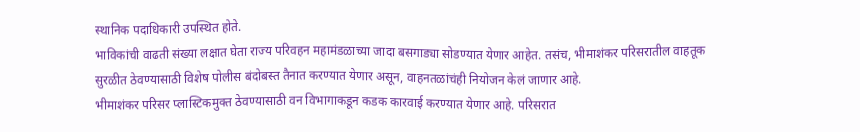स्थानिक पदाधिकारी उपस्थित होते.
भाविकांची वाढती संख्या लक्षात घेता राज्य परिवहन महामंडळाच्या जादा बसगाड्या सोडण्यात येणार आहेत. तसंच, भीमाशंकर परिसरातील वाहतूक सुरळीत ठेवण्यासाठी विशेष पोलीस बंदोबस्त तैनात करण्यात येणार असून, वाहनतळांचंही नियोजन केलं जाणार आहे.
भीमाशंकर परिसर प्लास्टिकमुक्त ठेवण्यासाठी वन विभागाकडून कडक कारवाई करण्यात येणार आहे. परिसरात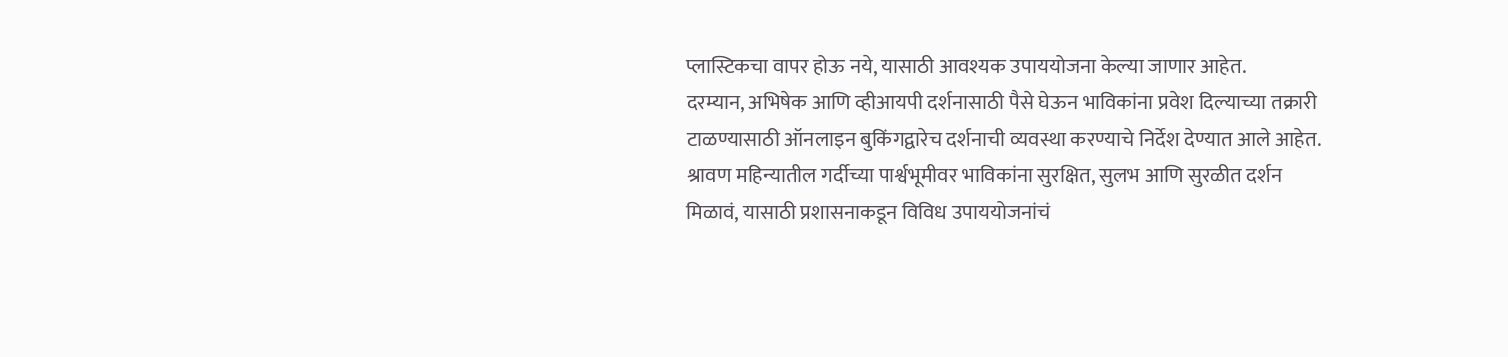प्लास्टिकचा वापर होऊ नये, यासाठी आवश्यक उपाययोजना केल्या जाणार आहेत.
दरम्यान, अभिषेक आणि व्हीआयपी दर्शनासाठी पैसे घेऊन भाविकांना प्रवेश दिल्याच्या तक्रारी टाळण्यासाठी ऑनलाइन बुकिंगद्वारेच दर्शनाची व्यवस्था करण्याचे निर्देश देण्यात आले आहेत.
श्रावण महिन्यातील गर्दीच्या पार्श्वभूमीवर भाविकांना सुरक्षित, सुलभ आणि सुरळीत दर्शन मिळावं, यासाठी प्रशासनाकडून विविध उपाययोजनांचं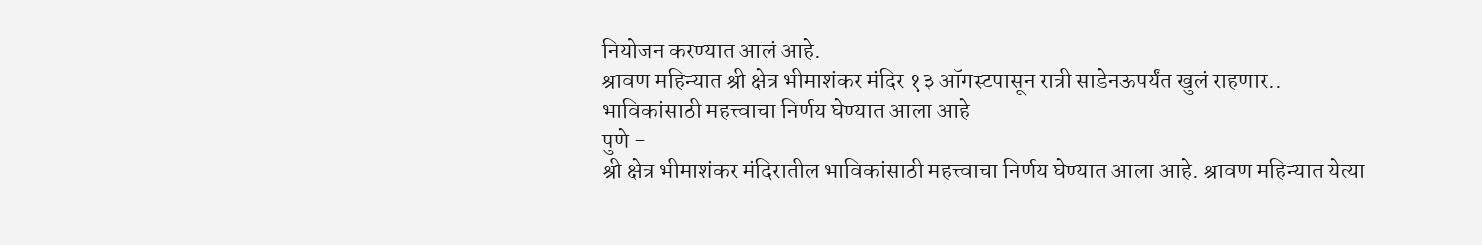नियोजन करण्यात आलं आहे.
श्रावण महिन्यात श्री क्षेत्र भीमाशंकर मंदिर १३ ऑगस्टपासून रात्री साडेनऊपर्यंत खुलं राहणार..
भाविकांसाठी महत्त्वाचा निर्णय घेण्यात आला आहे
पुणे -
श्री क्षेत्र भीमाशंकर मंदिरातील भाविकांसाठी महत्त्वाचा निर्णय घेण्यात आला आहे. श्रावण महिन्यात येत्या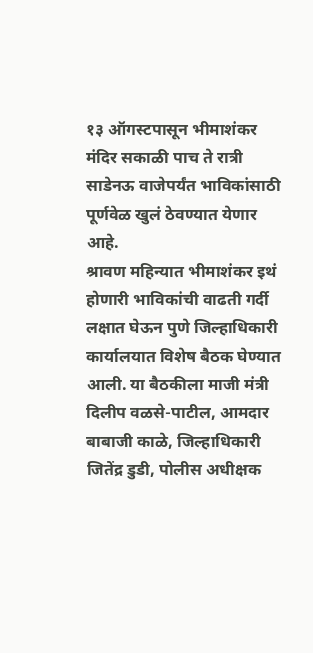१३ ऑगस्टपासून भीमाशंकर मंदिर सकाळी पाच ते रात्री साडेनऊ वाजेपर्यंत भाविकांसाठी पूर्णवेळ खुलं ठेवण्यात येणार आहे.
श्रावण महिन्यात भीमाशंकर इथं होणारी भाविकांची वाढती गर्दी लक्षात घेऊन पुणे जिल्हाधिकारी कार्यालयात विशेष बैठक घेण्यात आली. या बैठकीला माजी मंत्री दिलीप वळसे-पाटील, आमदार बाबाजी काळे, जिल्हाधिकारी जितेंद्र डुडी, पोलीस अधीक्षक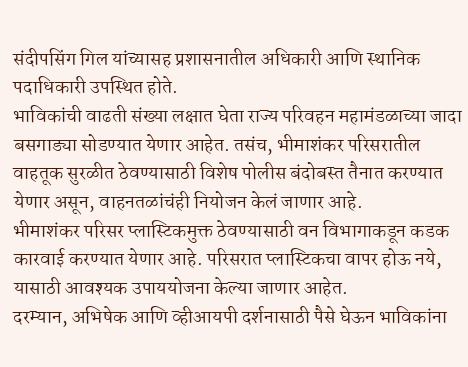संदीपसिंग गिल यांच्यासह प्रशासनातील अधिकारी आणि स्थानिक पदाधिकारी उपस्थित होते.
भाविकांची वाढती संख्या लक्षात घेता राज्य परिवहन महामंडळाच्या जादा बसगाड्या सोडण्यात येणार आहेत. तसंच, भीमाशंकर परिसरातील वाहतूक सुरळीत ठेवण्यासाठी विशेष पोलीस बंदोबस्त तैनात करण्यात येणार असून, वाहनतळांचंही नियोजन केलं जाणार आहे.
भीमाशंकर परिसर प्लास्टिकमुक्त ठेवण्यासाठी वन विभागाकडून कडक कारवाई करण्यात येणार आहे. परिसरात प्लास्टिकचा वापर होऊ नये, यासाठी आवश्यक उपाययोजना केल्या जाणार आहेत.
दरम्यान, अभिषेक आणि व्हीआयपी दर्शनासाठी पैसे घेऊन भाविकांना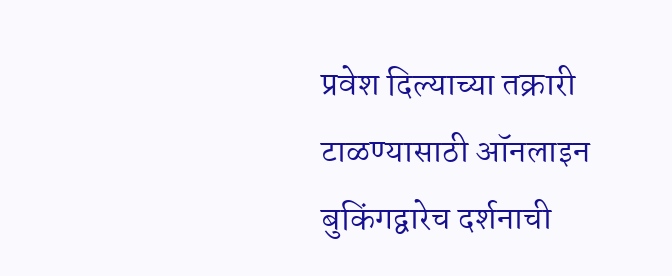प्रवेश दिल्याच्या तक्रारी टाळण्यासाठी ऑनलाइन बुकिंगद्वारेच दर्शनाची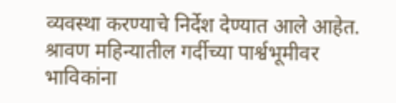व्यवस्था करण्याचे निर्देश देण्यात आले आहेत.
श्रावण महिन्यातील गर्दीच्या पार्श्वभूमीवर भाविकांना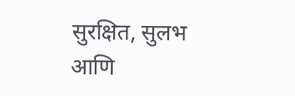सुरक्षित, सुलभ आणि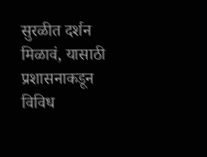सुरळीत दर्शन मिळावं, यासाठी प्रशासनाकडून विविध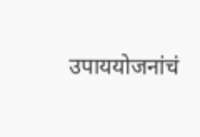उपाययोजनांचं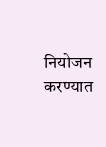नियोजन करण्यात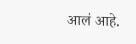आलं आहे.